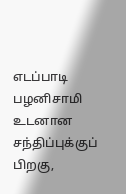எடப்பாடி பழனிசாமி உடனான சந்திப்புக்குப் பிறகு,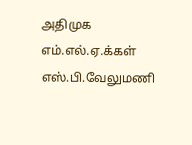அதிமுக எம்.எல்.ஏ.க்கள் எஸ்.பி.வேலுமணி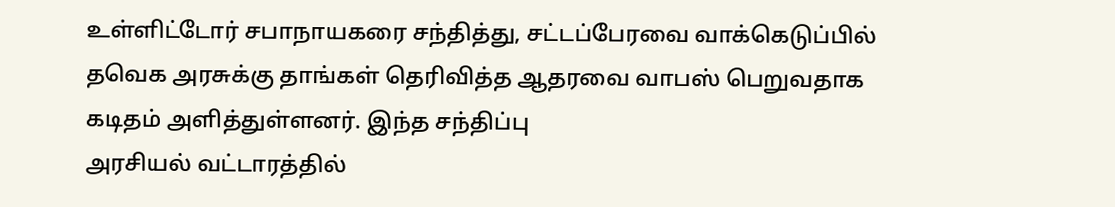உள்ளிட்டோர் சபாநாயகரை சந்தித்து, சட்டப்பேரவை வாக்கெடுப்பில் தவெக அரசுக்கு தாங்கள் தெரிவித்த ஆதரவை வாபஸ் பெறுவதாக கடிதம் அளித்துள்ளனர். இந்த சந்திப்பு
அரசியல் வட்டாரத்தில்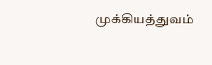முக்கியத்துவம்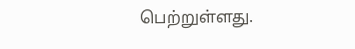பெற்றுள்ளது.